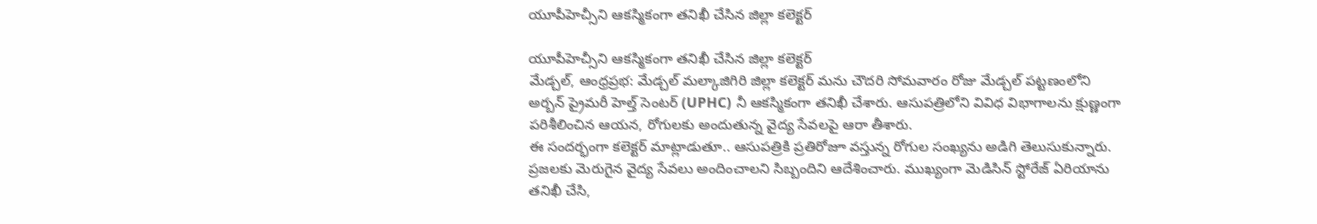యూపీహెచ్సీని ఆకస్మికంగా తనిఖీ చేసిన జిల్లా కలెక్టర్

యూపీహెచ్సీని ఆకస్మికంగా తనిఖీ చేసిన జిల్లా కలెక్టర్
మేడ్చల్, ఆంధ్రప్రభ: మేడ్చల్ మల్కాజిగిరి జిల్లా కలెక్టర్ మను చౌదరి సోమవారం రోజు మేడ్చల్ పట్టణంలోని అర్బన్ ప్రైమరీ హెల్త్ సెంటర్ (UPHC) నీ ఆకస్మికంగా తనిఖీ చేశారు. ఆసుపత్రిలోని వివిధ విభాగాలను క్షుణ్ణంగా పరిశీలించిన ఆయన, రోగులకు అందుతున్న వైద్య సేవలపై ఆరా తీశారు.
ఈ సందర్భంగా కలెక్టర్ మాట్లాడుతూ.. ఆసుపత్రికి ప్రతిరోజూ వస్తున్న రోగుల సంఖ్యను అడిగి తెలుసుకున్నారు. ప్రజలకు మెరుగైన వైద్య సేవలు అందించాలని సిబ్బందిని ఆదేశించారు. ముఖ్యంగా మెడిసిన్ స్టోరేజ్ ఏరియాను తనిఖీ చేసి,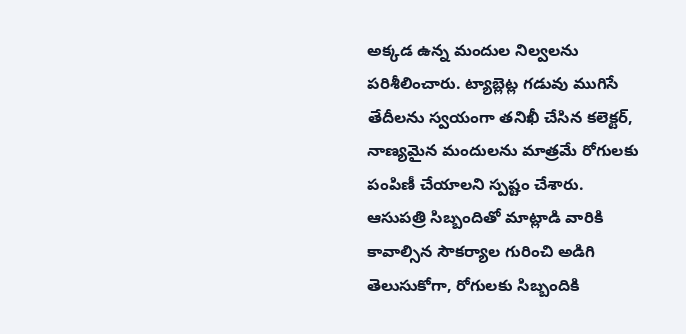అక్కడ ఉన్న మందుల నిల్వలను పరిశీలించారు. ట్యాబ్లెట్ల గడువు ముగిసే తేదీలను స్వయంగా తనిఖీ చేసిన కలెక్టర్, నాణ్యమైన మందులను మాత్రమే రోగులకు పంపిణీ చేయాలని స్పష్టం చేశారు.
ఆసుపత్రి సిబ్బందితో మాట్లాడి వారికి కావాల్సిన సౌకర్యాల గురించి అడిగి తెలుసుకోగా, రోగులకు సిబ్బందికి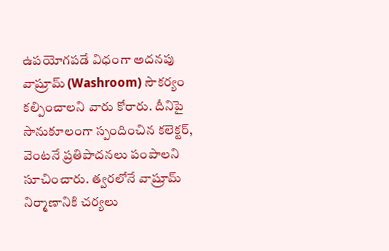ఉపయోగపడే విధంగా అదనపు వాష్రూమ్ (Washroom) సౌకర్యం కల్పించాలని వారు కోరారు. దీనిపై సానుకూలంగా స్పందించిన కలెక్టర్, వెంటనే ప్రతిపాదనలు పంపాలని సూచించారు. త్వరలోనే వాష్రూమ్ నిర్మాణానికి చర్యలు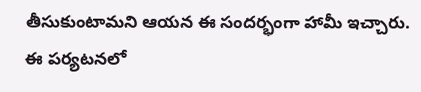తీసుకుంటామని ఆయన ఈ సందర్భంగా హామీ ఇచ్చారు.
ఈ పర్యటనలో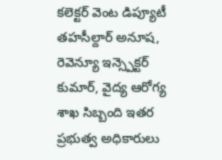కలెక్టర్ వెంట డిప్యూటీ తహసీల్దార్ అనూష, రెవెన్యూ ఇన్స్పెక్టర్ కుమార్, వైద్య ఆరోగ్య శాఖ సిబ్బంది ఇతర ప్రభుత్వ అధికారులు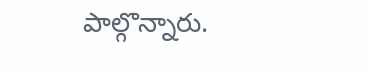పాల్గొన్నారు.